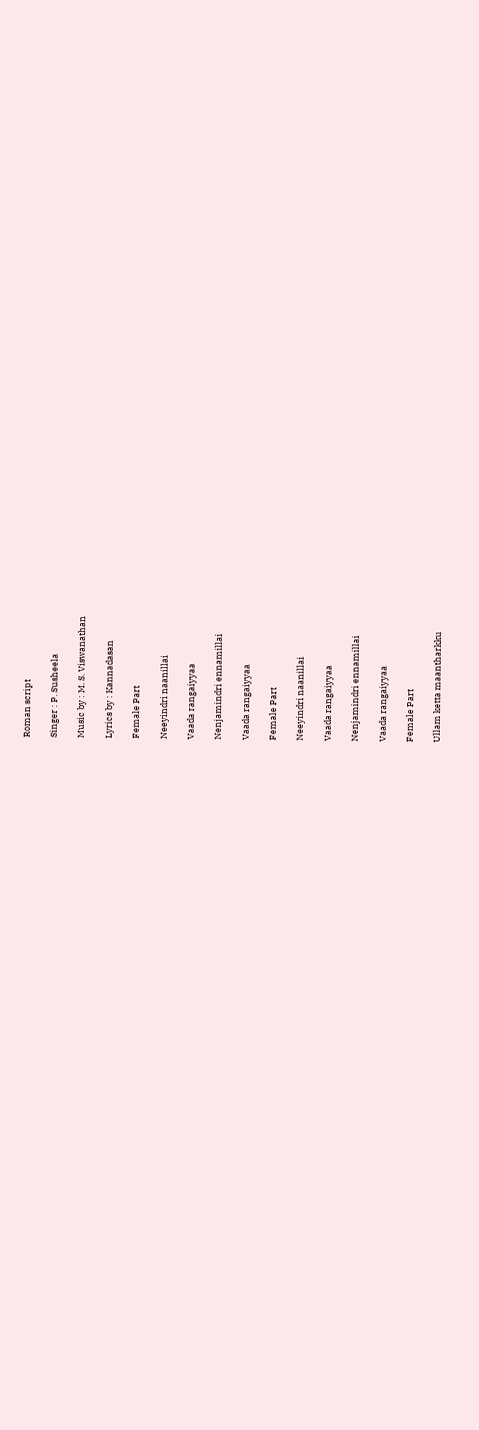Roman script

Singer : P. Susheela

Music by : M. S. Viswanathan

Lyrics by : Kannadasan

Female Part

Neeyindri naanillai

Vaada rangaiyyaa

Nenjamindri ennamillai

Vaada rangaiyyaa

Female Part

Neeyindri naanillai

Vaada rangaiyyaa

Nenjamindri ennamillai

Vaada rangaiyyaa

Female Part

Ullam ketta maantharkku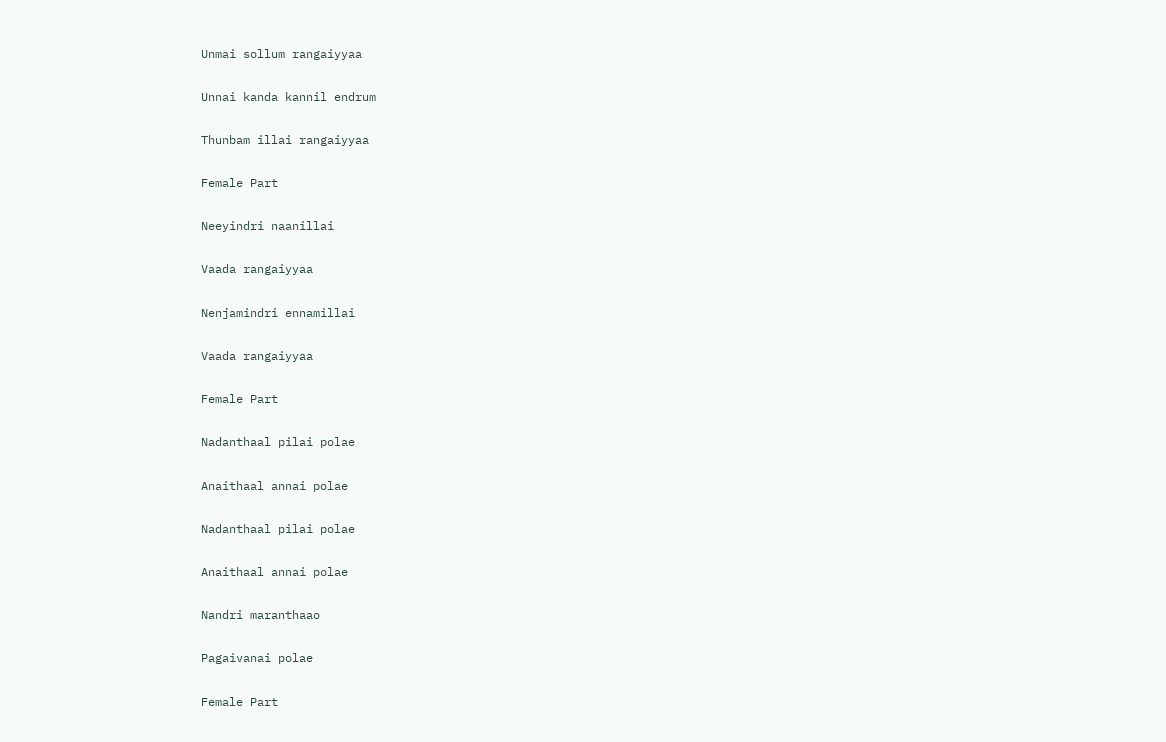Unmai sollum rangaiyyaa

Unnai kanda kannil endrum

Thunbam illai rangaiyyaa

Female Part

Neeyindri naanillai

Vaada rangaiyyaa

Nenjamindri ennamillai

Vaada rangaiyyaa

Female Part

Nadanthaal pilai polae

Anaithaal annai polae

Nadanthaal pilai polae

Anaithaal annai polae

Nandri maranthaao

Pagaivanai polae

Female Part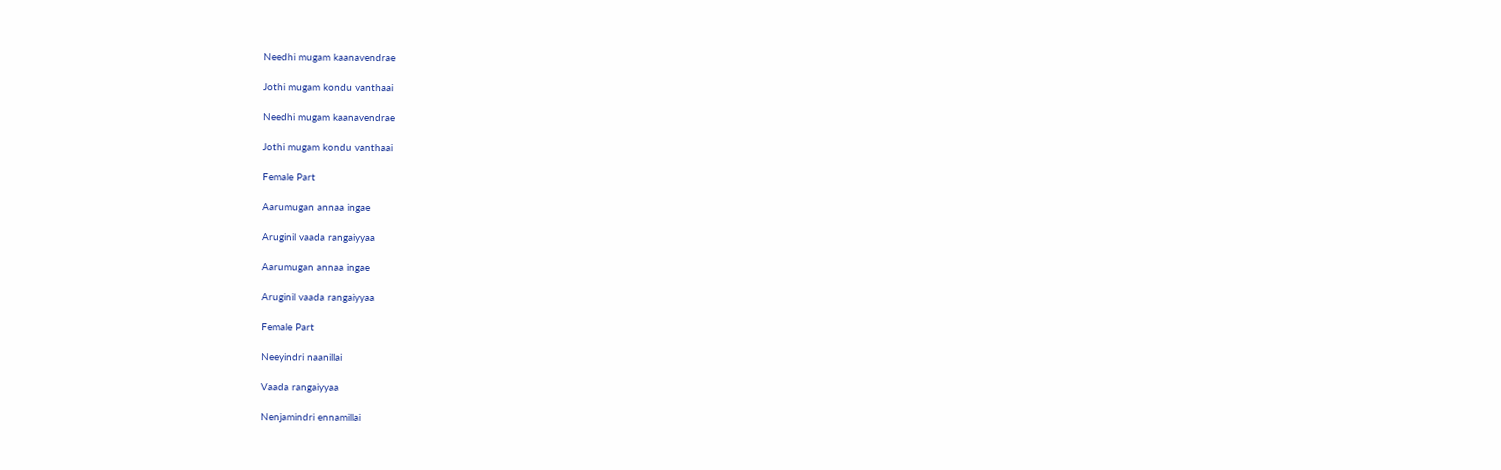Needhi mugam kaanavendrae

Jothi mugam kondu vanthaai

Needhi mugam kaanavendrae

Jothi mugam kondu vanthaai

Female Part

Aarumugan annaa ingae

Aruginil vaada rangaiyyaa

Aarumugan annaa ingae

Aruginil vaada rangaiyyaa

Female Part

Neeyindri naanillai

Vaada rangaiyyaa

Nenjamindri ennamillai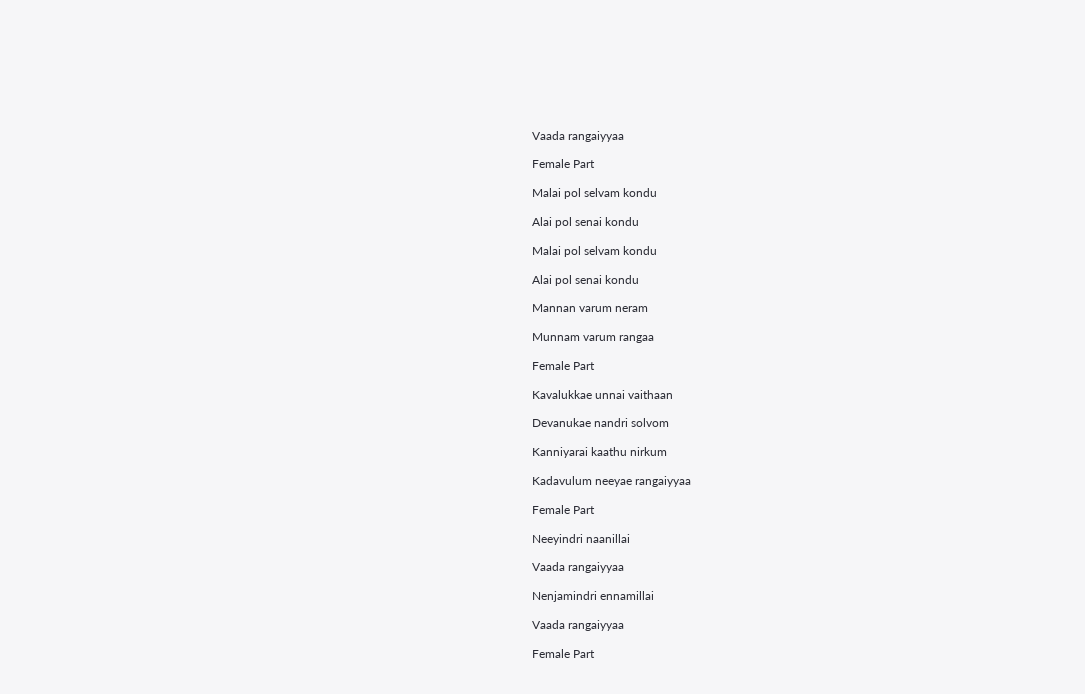Vaada rangaiyyaa

Female Part

Malai pol selvam kondu

Alai pol senai kondu

Malai pol selvam kondu

Alai pol senai kondu

Mannan varum neram

Munnam varum rangaa

Female Part

Kavalukkae unnai vaithaan

Devanukae nandri solvom

Kanniyarai kaathu nirkum

Kadavulum neeyae rangaiyyaa

Female Part

Neeyindri naanillai

Vaada rangaiyyaa

Nenjamindri ennamillai

Vaada rangaiyyaa

Female Part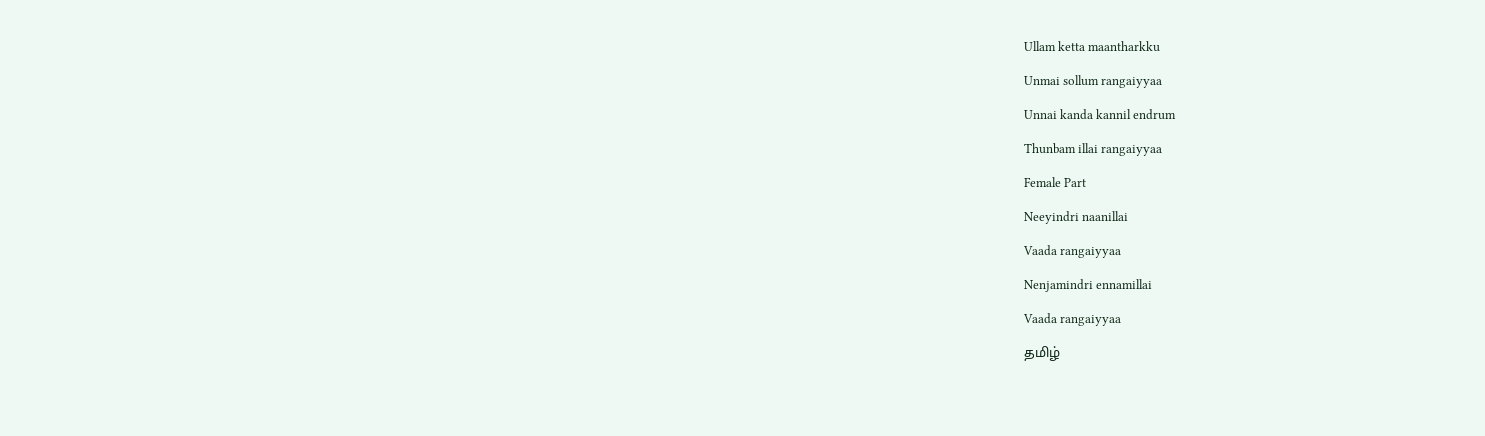Ullam ketta maantharkku

Unmai sollum rangaiyyaa

Unnai kanda kannil endrum

Thunbam illai rangaiyyaa

Female Part

Neeyindri naanillai

Vaada rangaiyyaa

Nenjamindri ennamillai

Vaada rangaiyyaa

தமிழ்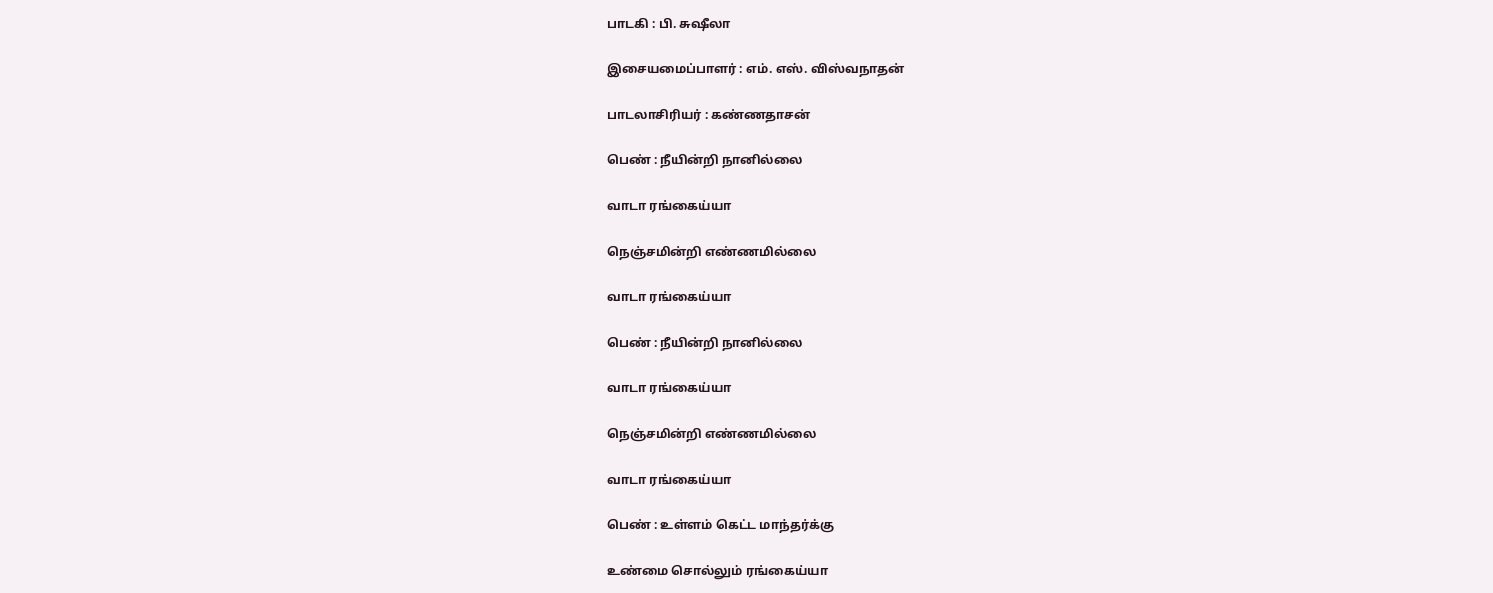பாடகி : பி. சுஷீலா

இசையமைப்பாளர் : எம். எஸ். விஸ்வநாதன்

பாடலாசிரியர் : கண்ணதாசன்

பெண் : நீயின்றி நானில்லை

வாடா ரங்கைய்யா

நெஞ்சமின்றி எண்ணமில்லை

வாடா ரங்கைய்யா

பெண் : நீயின்றி நானில்லை

வாடா ரங்கைய்யா

நெஞ்சமின்றி எண்ணமில்லை

வாடா ரங்கைய்யா

பெண் : உள்ளம் கெட்ட மாந்தர்க்கு

உண்மை சொல்லும் ரங்கைய்யா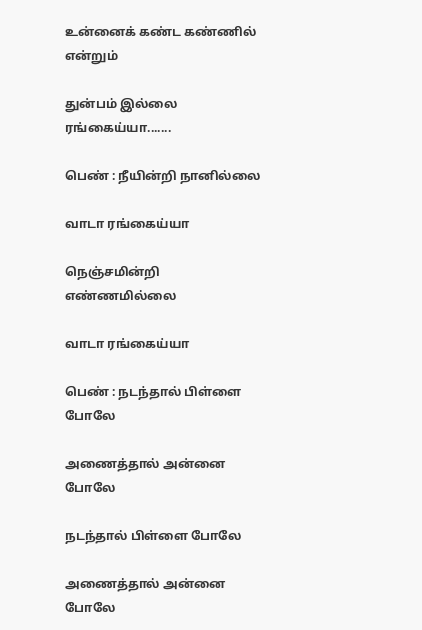உன்னைக் கண்ட கண்ணில் என்றும்

துன்பம் இல்லை ரங்கைய்யா.......

பெண் : நீயின்றி நானில்லை

வாடா ரங்கைய்யா

நெஞ்சமின்றி எண்ணமில்லை

வாடா ரங்கைய்யா

பெண் : நடந்தால் பிள்ளை போலே

அணைத்தால் அன்னை போலே

நடந்தால் பிள்ளை போலே

அணைத்தால் அன்னை போலே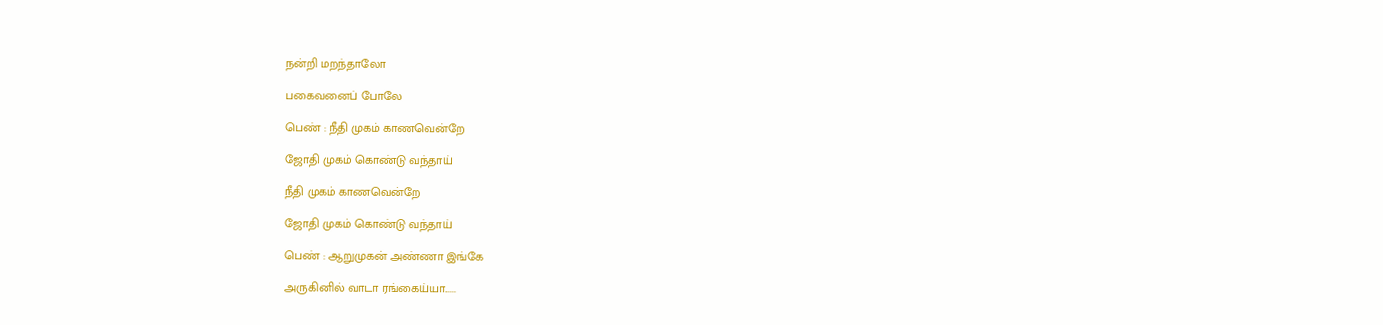நன்றி மறந்தாலோ

பகைவனைப் போலே

பெண் : நீதி முகம் காணவென்றே

ஜோதி முகம் கொண்டு வந்தாய்

நீதி முகம் காணவென்றே

ஜோதி முகம் கொண்டு வந்தாய்

பெண் : ஆறுமுகன் அண்ணா இங்கே

அருகினில் வாடா ரங்கைய்யா......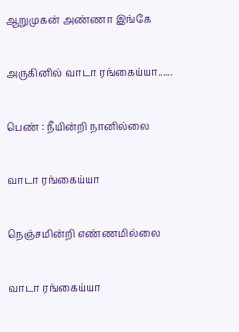ஆறுமுகன் அண்ணா இங்கே

அருகினில் வாடா ரங்கைய்யா......

பெண் : நீயின்றி நானில்லை

வாடா ரங்கைய்யா

நெஞ்சமின்றி எண்ணமில்லை

வாடா ரங்கைய்யா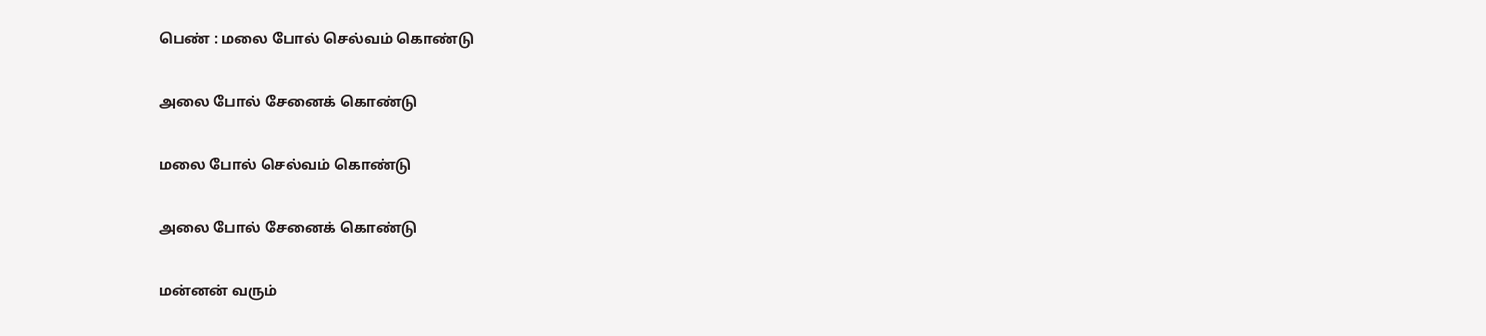பெண் : மலை போல் செல்வம் கொண்டு

அலை போல் சேனைக் கொண்டு

மலை போல் செல்வம் கொண்டு

அலை போல் சேனைக் கொண்டு

மன்னன் வரும்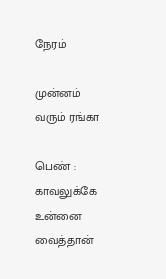நேரம்

முன்னம் வரும் ரங்கா

பெண் : காவலுக்கே உன்னை வைத்தான்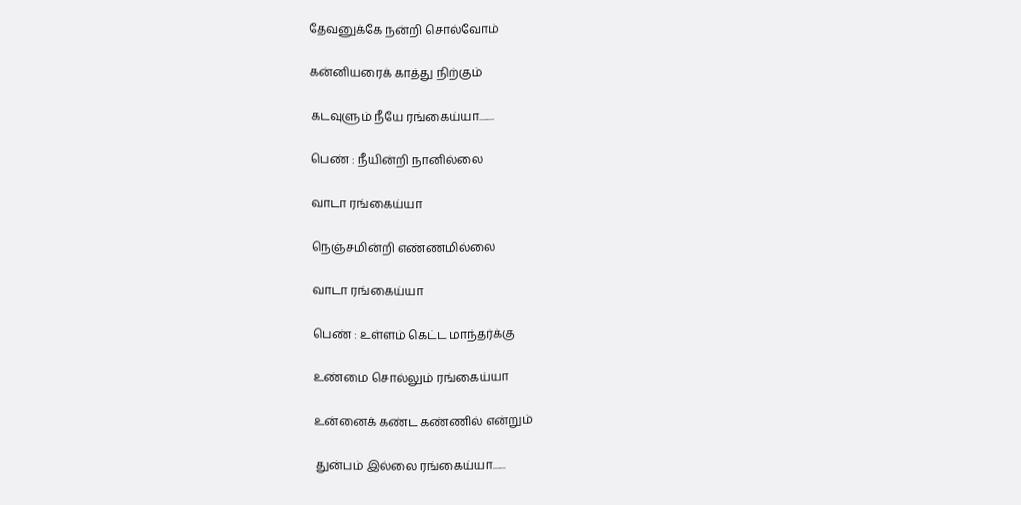தேவனுக்கே நன்றி சொல்வோம்

கன்னியரைக் காத்து நிற்கும்

கடவுளும் நீயே ரங்கைய்யா........

பெண் : நீயின்றி நானில்லை

வாடா ரங்கைய்யா

நெஞ்சமின்றி எண்ணமில்லை

வாடா ரங்கைய்யா

பெண் : உள்ளம் கெட்ட மாந்தர்க்கு

உண்மை சொல்லும் ரங்கைய்யா

உன்னைக் கண்ட கண்ணில் என்றும்

துன்பம் இல்லை ரங்கைய்யா.......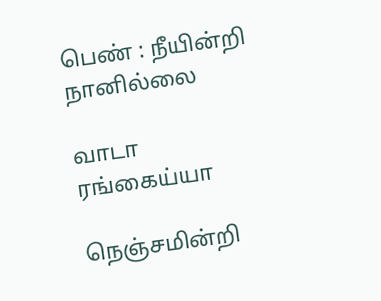பெண் : நீயின்றி நானில்லை

வாடா ரங்கைய்யா

நெஞ்சமின்றி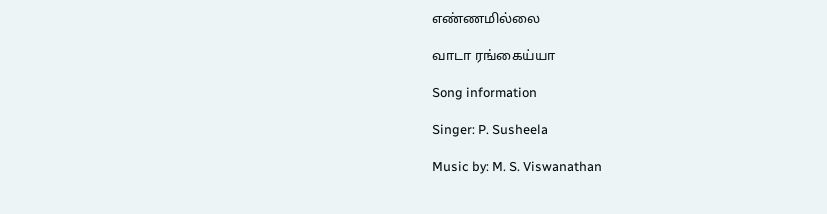எண்ணமில்லை

வாடா ரங்கைய்யா

Song information

Singer: P. Susheela

Music by: M. S. Viswanathan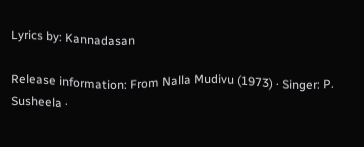Lyrics by: Kannadasan

Release information: From Nalla Mudivu (1973) · Singer: P. Susheela ·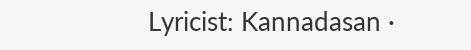Lyricist: Kannadasan ·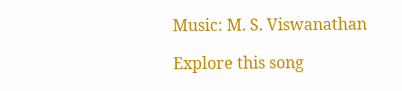Music: M. S. Viswanathan

Explore this song